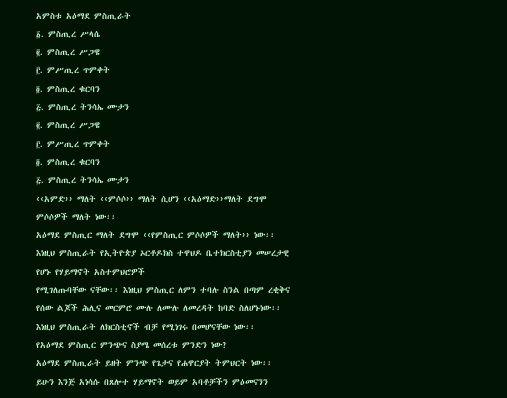አምስቱ አዕማደ ምስጢራት
፩. ምስጢረ ሥላሴ
፪. ምስጢረ ሥጋዌ
፫. ምሥጢረ ጥምቀት
፬. ምስጢረ ቁርባን
፭. ምስጢረ ትንሳኤ ሙታን
፪. ምስጢረ ሥጋዌ
፫. ምሥጢረ ጥምቀት
፬. ምስጢረ ቁርባን
፭. ምስጢረ ትንሳኤ ሙታን
‹‹አምድ›› ማለት ‹‹ምሶሶ›› ማለት ሲሆን ‹‹አዕማድ››ማለት ደግሞ ምሶሶዎች ማለት ነው፡፡
አዕማደ ምስጢር ማለት ደግሞ ‹‹የምስጢር ምሶሶዎች ማለት›› ነው፡፡
እነዚህ ምስጢራት የኢትዮጵያ ኦርቶዶክስ ተዋህዶ ቤተክርስቲያን መሠረታዊ የሆኑ የሃይማኖት አስተምህሮዎች
የሚገለጡባቸው ናቸው፡፡ እነዚህ ምስጢር ለምን ተባሉ ስንል በጣም ረቂቅና የሰው ልጆች ሕሊና መርምሮ ሙሉ ለሙሉ ለመረዳት ከባድ ስለሆኑነው፡፡ እነዚህ ምስጢራት ለክርስቲኖች ብቻ የሚነገሩ በመሆናቸው ነው፡፡
የአዕማደ ምስጢር ምንጭና ስያሜ መሰረቱ ምንድን ነው?
አዕማደ ምስጢራት ይዘት ምንጭ የጌታና የሐዋርያት ትምህርት ነው፡፡
ይሁን እንጅ አነሳሱ በጸሎተ ሃይማኖት ወይም አባቶቻችን ምዕመናንን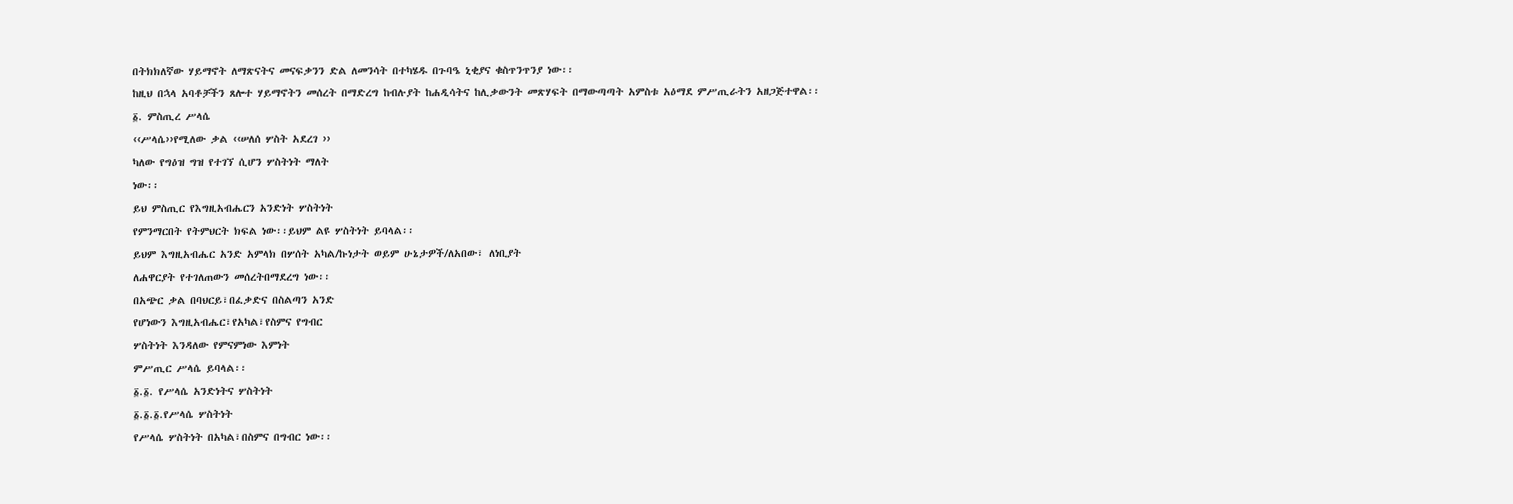በትክክለኛው ሃይማኖት ለማጽናትና መናፍቃንን ድል ለመንሳት በተካሄዱ በጉባዔ ኒቂያና ቁስጥንጥንያ ነው፡፡
ከዚህ በኋላ አባቶቻችን ጸሎተ ሃይማኖትን መሰረት በማድረግ ከብሉያት ከሐዲሳትና ከሊቃውንት መጽሃፍት በማውጣጣት አምስቱ አዕማደ ምሥጢራትን አዘጋጅተዋል፡፡
፩. ምስጢረ ሥላሴ
‹‹ሥላሴ››የሚለው ቃል ‹‹ሠለሰ ሦስት አደረገ ››
ካለው የግዕዝ ግዝ የተገኘ ሲሆን ሦስትነት ማለት
ነው፡፡
ይህ ምስጢር የእግዚአብሔርን አንድነት ሦስትነት
የምንማርበት የትምህርት ክፍል ነው፡፡ይህም ልዩ ሦስትነት ይባላል፡፡
ይህም እግዚአብሔር አንድ አምላክ በሦሰት አካል/ኩነታት ወይም ሁኔታዎች/ለአበው፣ ለነቢያት
ለሐዋርያት የተገለጠውን መሰረትበማደረግ ነው፡፡
በአጭር ቃል በባህርይ፣በፈቃድና በስልጣን አንድ
የሆነውን እግዚአብሔር፣የአካል፣የስምና የግብር
ሦስትነት እንዳለው የምናምነው እምነት
ምሥጢር ሥላሴ ይባላል፡፡
፩.፩. የሥላሴ አንድነትና ሦስትነት
፩.፩.፩.የሥላሴ ሦስትነት
የሥላሴ ሦስትነት በአካል፣በስምና በግብር ነው፡፡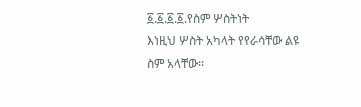፩.፩.፩.፩.የስም ሦስትነት
እነዚህ ሦስት አካላት የየራሳቸው ልዩ ስም አላቸው፡፡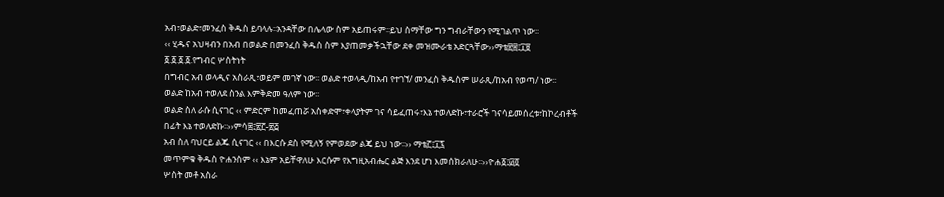አብ፣ወልድ፣መንፈስ ቅዱስ ይባላሉ፡፡አንዳቸው በሌላው ስም አይጠሩም፡፡ይህ ስማቸው ግን ግብራቸውን የሚገልጥ ነው፡፡
‹‹ ሂዱና አህዛብን በአብ በወልድ በመንፈስ ቅዱስ ስም እያጠመቃችኋቸው ደቀ መዝሙራቴ አድርጓቸው››ማቴ፳፰፤፲፱
፩.፩.፩.፩.የግብር ሦስትነት
በግብር አብ ወላዲና አስራጺ፣ወይም መገኛ ነው፡፡ ወልድ ተወላዲ/ከአብ የተገኘ/ መንፈስ ቅዱስም ሠራጺ/ከአብ የወጣ/ ነው፡፡
ወልድ ከአብ ተወለደ ስንል እምቅድመ ዓለም ነው፡፡
ወልድ ስለ ራሱ ሲናገር ‹‹ ምድርም ከመፈጠሯ አስቀድሞ፣ቀላያትም ገና ሳይፈጠሩ፣እኔ ተወለድኩ፣ተራሮች ገናሳይመሰረቱ፣ከኮረብቶች በፊት እኔ ተወለድኩ፡፡››ምሳ፰፤፳፫-፳፭
አብ ስለ ባህርይ ልጁ ሲናገር ‹‹ በእርሱ ደስ የሚለኝ የምወደው ልጄ ይህ ነው፡፡›› ማቴ፫፤፲፯
መጥምቁ ቅዱስ ዮሐንስም ‹‹ እኔም አይቸዋለሁ እርሱም የእግዚአብሔር ልጅ እንደ ሆነ እመሰክራለሁ፡፡››ዮሐ፩፤፴፬
ሦስት መቶ አስራ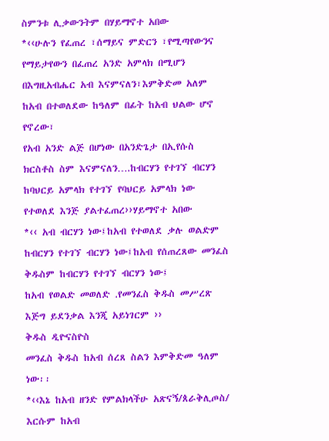ስምንቱ ሊቃውንትም በሃይማኖተ አበው
*‹‹ሁሉን የፈጠረ ፣ሰማይና ምድርን ፣የሚጣየውንና የማይታየውን በፈጠረ አንድ አምላክ በሚሆን በእግዚአብሔር አብ እናምናለን፣እምቅድመ አለም ከአብ በተወለደው ከዓለም በፊት ከአብ ህልው ሆኖ የኖረው፣
የአብ አንድ ልጅ በሆነው በአንድጌታ በኢየሱስ ክርስቶስ ስም እናምናለን….ከብርሃን የተገኘ ብርሃን ከባህርይ አምላክ የተገኘ የባህርይ አምላክ ነው የተወለደ እንጅ ያልተፈጠረ››ሃይማኖተ አበው
*‹‹ አብ ብርሃን ነው፤ከአብ የተወለደ ቃሉ ወልድም ከብርሃን የተገኘ ብርሃን ነው፤ከአብ የሰጠረጸው መንፈስ ቅዱስም ከብርሃን የተገኘ ብርሃን ነው፤
ከአብ የወልድ መወለድ .የመንፈስ ቅዱስ መሥረጽ እጅግ ይደንቃል እንጂ አይነገርም ››
ቅዱስ ዲዮናስዮስ
መንፈስ ቅዱስ ከአብ ሰረጸ ስልን እምቅድመ ዓለም ነው፡፡
*‹‹እኔ ከአብ ዘንድ የምልክላችሁ አጽናኝ/ጰራቅሊጦስ/ እርሱም ከአብ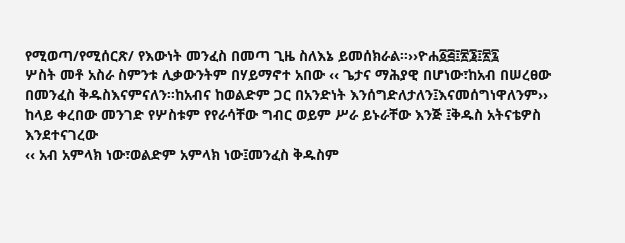የሚወጣ/የሚሰርጽ/ የእውነት መንፈስ በመጣ ጊዜ ስለእኔ ይመሰክራል፡፡››ዮሐ፩፭፤፳፮፤፳፯
ሦስት መቶ አስራ ስምንቱ ሊቃውንትም በሃይማኖተ አበው ‹‹ ጌታና ማሕያዊ በሆነው፣ከአብ በሠረፀው በመንፈስ ቅዱስእናምናለን፡፡ከአብና ከወልድም ጋር በአንድነት እንሰግድለታለን፤እናመሰግነዋለንም››
ከላይ ቀረበው መንገድ የሦስቱም የየራሳቸው ግብር ወይም ሥራ ይኑራቸው እንጅ ፤ቅዱስ አትናቴዎስ እንደተናገረው
‹‹ አብ አምላክ ነው፣ወልድም አምላክ ነው፤መንፈስ ቅዱስም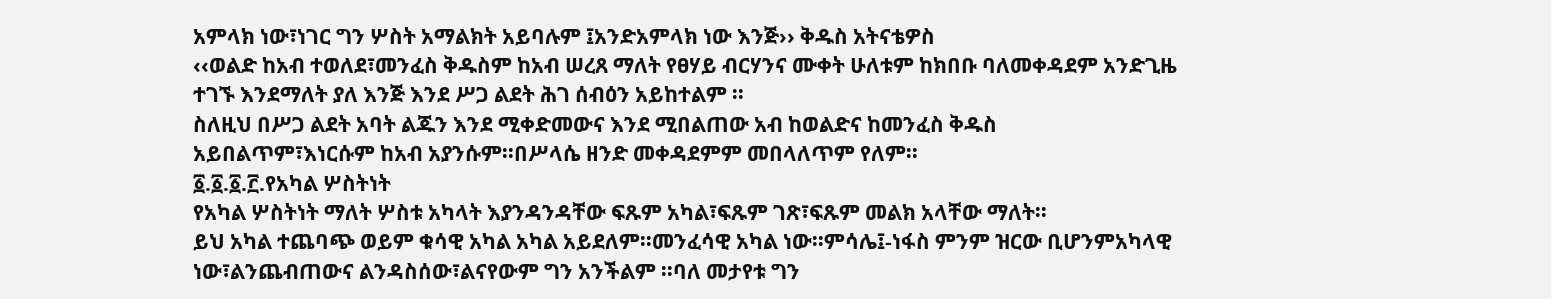አምላክ ነው፣ነገር ግን ሦስት አማልክት አይባሉም ፤አንድአምላክ ነው እንጅ›› ቅዱስ አትናቴዎስ
‹‹ወልድ ከአብ ተወለደ፣መንፈስ ቅዱስም ከአብ ሠረጸ ማለት የፀሃይ ብርሃንና ሙቀት ሁለቱም ከክበቡ ባለመቀዳደም አንድጊዜ ተገኙ እንደማለት ያለ እንጅ እንደ ሥጋ ልደት ሕገ ሰብዕን አይከተልም ፡፡
ስለዚህ በሥጋ ልደት አባት ልጁን እንደ ሚቀድመውና እንደ ሚበልጠው አብ ከወልድና ከመንፈስ ቅዱስ አይበልጥም፣እነርሱም ከአብ አያንሱም፡፡በሥላሴ ዘንድ መቀዳደምም መበላለጥም የለም፡፡
፩.፩.፩.፫.የአካል ሦስትነት
የአካል ሦስትነት ማለት ሦስቱ አካላት እያንዳንዳቸው ፍጹም አካል፣ፍጹም ገጽ፣ፍጹም መልክ አላቸው ማለት፡፡
ይህ አካል ተጨባጭ ወይም ቁሳዊ አካል አካል አይደለም፡፡መንፈሳዊ አካል ነው፡፡ምሳሌ፤-ነፋስ ምንም ዝርው ቢሆንምአካላዊ ነው፣ልንጨብጠውና ልንዳስሰው፣ልናየውም ግን አንችልም ፡፡ባለ መታየቱ ግን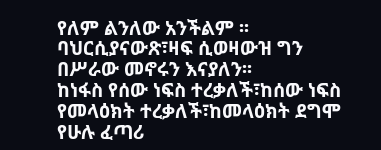የለም ልንለው አንችልም ፡፡ባህርሲያናውጽ፣ዛፍ ሲወዛውዝ ግን በሥራው መኖሩን እናያለን፡፡
ከነፋስ የሰው ነፍስ ተረቃለች፣ከሰው ነፍስ የመላዕክት ተረቃለች፣ከመላዕክት ደግሞ የሁሉ ፈጣሪ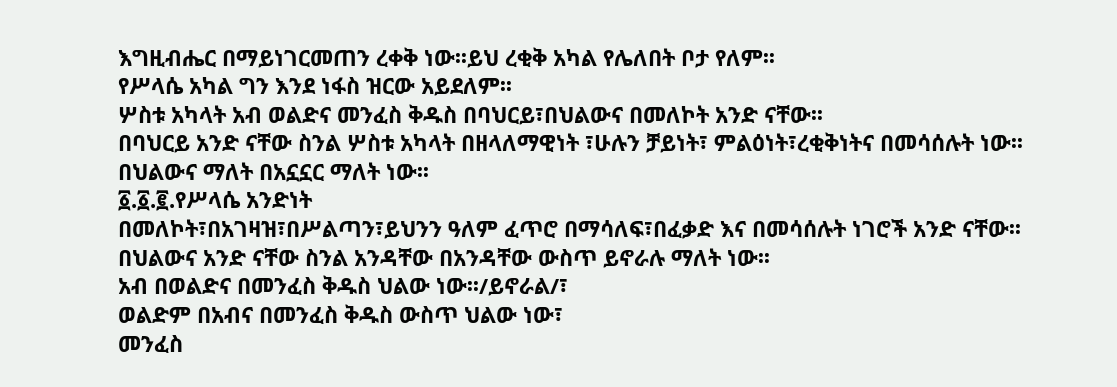እግዚብሔር በማይነገርመጠን ረቀቅ ነው፡፡ይህ ረቂቅ አካል የሌለበት ቦታ የለም፡፡
የሥላሴ አካል ግን እንደ ነፋስ ዝርው አይደለም፡፡
ሦስቱ አካላት አብ ወልድና መንፈስ ቅዱስ በባህርይ፣በህልውና በመለኮት አንድ ናቸው፡፡
በባህርይ አንድ ናቸው ስንል ሦስቱ አካላት በዘላለማዊነት ፣ሁሉን ቻይነት፣ ምልዕነት፣ረቂቅነትና በመሳሰሉት ነው፡፡
በህልውና ማለት በአኗኗር ማለት ነው፡፡
፩.፩.፪.የሥላሴ አንድነት
በመለኮት፣በአገዛዝ፣በሥልጣን፣ይህንን ዓለም ፈጥሮ በማሳለፍ፣በፈቃድ እና በመሳሰሉት ነገሮች አንድ ናቸው፡፡
በህልውና አንድ ናቸው ስንል አንዳቸው በአንዳቸው ውስጥ ይኖራሉ ማለት ነው፡፡
አብ በወልድና በመንፈስ ቅዱስ ህልው ነው፡፡/ይኖራል/፣
ወልድም በአብና በመንፈስ ቅዱስ ውስጥ ህልው ነው፣
መንፈስ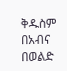ቅዱስም በአብና በወልድ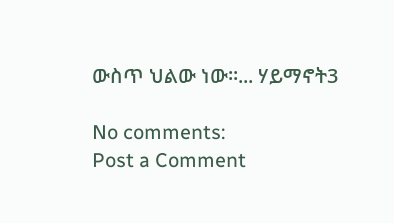ውስጥ ህልው ነው፡፡... ሃይማኖት3

No comments:
Post a Comment